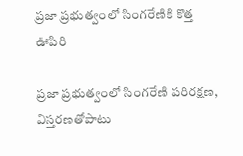ప్ర‌జా ప్ర‌భుత్వంలో సింగ‌రేణికి కొత్త ఊపిరి

ప్ర‌జా ప్ర‌భుత్వంలో సింగ‌రేణి ప‌రిర‌క్ష‌ణ‌, విస్త‌ర‌ణ‌తోపాటు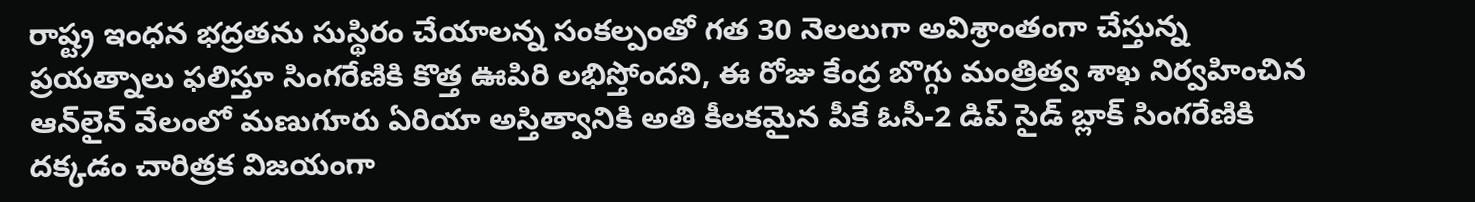రాష్ట్ర ఇంధ‌న భ‌ద్ర‌త‌ను సుస్థిరం చేయాల‌న్న సంక‌ల్పంతో గ‌త 30 నెల‌లుగా అవిశ్రాంతంగా చేస్తున్న ప్ర‌య‌త్నాలు ఫ‌లిస్తూ సింగ‌రేణికి కొత్త ఊపిరి ల‌భిస్తోంద‌ని, ఈ రోజు కేంద్ర బొగ్గు మంత్రిత్వ శాఖ నిర్వ‌హించిన ఆన్‌లైన్ వేలంలో మ‌ణుగూరు ఏరియా అస్తిత్వానికి అతి కీల‌క‌మైన పీకే ఓసీ-2 డిప్ సైడ్ బ్లాక్ సింగ‌రేణికి ద‌క్క‌డం చారిత్ర‌క విజ‌యంగా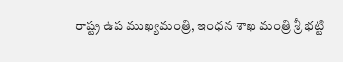రాష్ట్ర ఉప ముఖ్య‌మంత్రి, ఇంధ‌న శాఖ మంత్రి శ్రీ భ‌ట్టి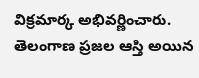విక్రమార్క అభివర్ణించారు. తెలంగాణ ప్రజల ఆస్తి అయిన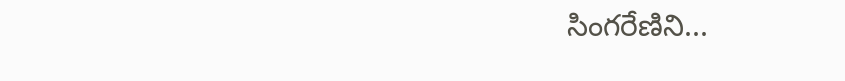సింగరేణిని...